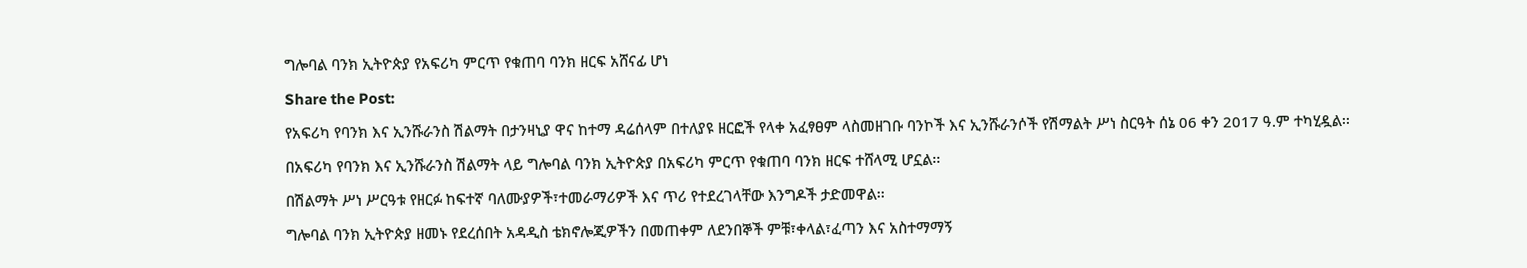ግሎባል ባንክ ኢትዮጵያ የአፍሪካ ምርጥ የቁጠባ ባንክ ዘርፍ አሸናፊ ሆነ

Share the Post:

የአፍሪካ የባንክ እና ኢንሹራንስ ሽልማት በታንዛኒያ ዋና ከተማ ዳሬሰላም በተለያዩ ዘርፎች የላቀ አፈፃፀም ላስመዘገቡ ባንኮች እና ኢንሹራንሶች የሽማልት ሥነ ስርዓት ሰኔ 06 ቀን 2017 ዓ.ም ተካሂዷል፡፡

በአፍሪካ የባንክ እና ኢንሹራንስ ሽልማት ላይ ግሎባል ባንክ ኢትዮጵያ በአፍሪካ ምርጥ የቁጠባ ባንክ ዘርፍ ተሸላሚ ሆኗል፡፡

በሽልማት ሥነ ሥርዓቱ የዘርፉ ከፍተኛ ባለሙያዎች፣ተመራማሪዎች እና ጥሪ የተደረገላቸው እንግዶች ታድመዋል፡፡

ግሎባል ባንክ ኢትዮጵያ ዘመኑ የደረሰበት አዳዲስ ቴክኖሎጂዎችን በመጠቀም ለደንበኞች ምቹ፣ቀላል፣ፈጣን እና አስተማማኝ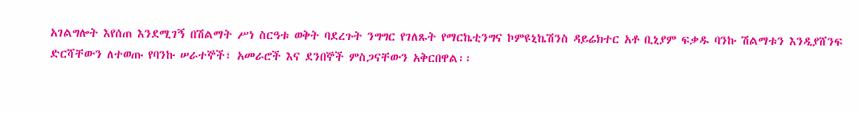አገልግሎት እየሰጠ እንደሚገኝ በሽልማት ሥነ ስርዓቱ ወቅት ባደረጉት ንግግር የገለጹት የማርኬቲንግና ኮምዩኒኬሽንስ ዳይሬክተር አቶ ቢኒያም ፍቃዱ ባንኩ ሽልማቱን እንዲያሸንፍ ድርሻቸውን ለተወጡ የባንኩ ሠራተኞች፣ አመራሮች እና ደንበኞች ምስጋናቸውን አቅርበዋል፡፡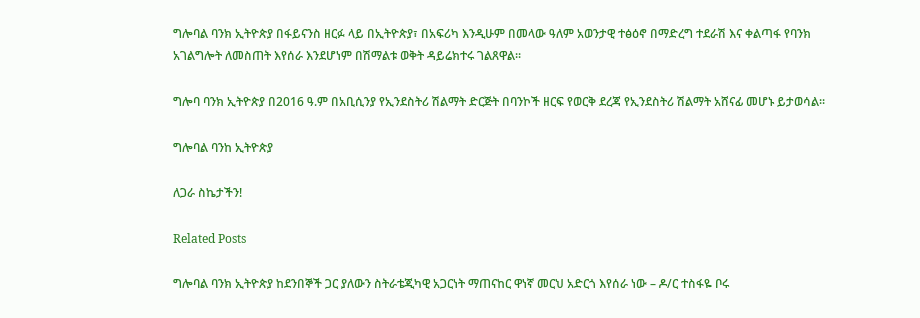ግሎባል ባንክ ኢትዮጵያ በፋይናንስ ዘርፉ ላይ በኢትዮጵያ፣ በአፍሪካ እንዲሁም በመላው ዓለም አወንታዊ ተፅዕኖ በማድረግ ተደራሽ እና ቀልጣፋ የባንክ አገልግሎት ለመስጠት እየሰራ እንደሆነም በሽማልቱ ወቅት ዳይሬክተሩ ገልጸዋል፡፡

ግሎባ ባንክ ኢትዮጵያ በ2016 ዓ.ም በአቢሲንያ የኢንደስትሪ ሽልማት ድርጅት በባንኮች ዘርፍ የወርቅ ደረጃ የኢንደስትሪ ሽልማት አሸናፊ መሆኑ ይታወሳል፡፡

ግሎባል ባንከ ኢትዮጵያ

ለጋራ ስኬታችን!

Related Posts

ግሎባል ባንክ ኢትዮጵያ ከደንበኞች ጋር ያለውን ስትራቴጂካዊ አጋርነት ማጠናከር ዋነኛ መርህ አድርጎ እየሰራ ነው – ዶ/ር ተስፋዬ ቦሩ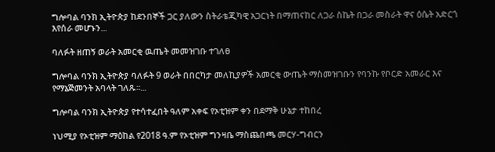ግሎባል ባንክ ኢትዮጵያ ከደንበኞች ጋር ያለውን ስትራቴጂካዊ አጋርነት በማጠናከር ለጋራ ስኬት በጋራ መስራት ዋና ዕሴት አድርጎ እየሰራ መሆኑን...

ባለፉት ዘጠኝ ወራት አመርቂ ዉጤት መመዝገቡ ተገለፀ

ግሎባል ባንክ ኢትዮጵያ ባለፉት 9 ወራት በበርካታ መለኪያዎች አመርቂ ውጤት ማስመዝገቡን የባንኩ የቦርድ አመራር እና የማኔጅመንት አባላት ገለጹ፡፡...

ግሎባል ባንክ ኢትዮጵያ የተሳተፈበት ዓለም አቀፍ የኦቲዝም ቀን በደማቅ ሁኔታ ተከበረ

ነህሚያ የኦቲዝም ማዕከል የ2018 ዓ.ም የኦቲዝም ግንዛቤ ማስጨበጫ መርሃ-ግብርን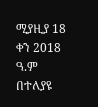ሚያዚያ 18 ቀን 2018 ዓ.ም በተለያዩ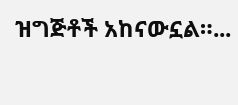ዝግጅቶች አከናውኗል።...